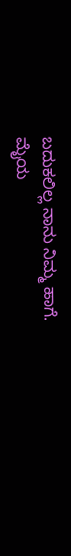ಬದುಕಲಿಲ್ಲ ನಾನು ನಿಮ್ಮ ಹಾಗೆ.
ಮೈಯ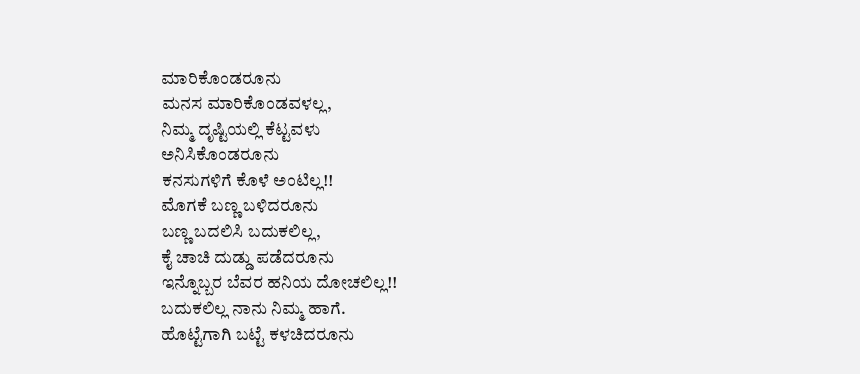ಮಾರಿಕೊಂಡರೂನು
ಮನಸ ಮಾರಿಕೊಂಡವಳಲ್ಲ,
ನಿಮ್ಮ ದೃಷ್ಟಿಯಲ್ಲಿ ಕೆಟ್ಟವಳು
ಅನಿಸಿಕೊಂಡರೂನು
ಕನಸುಗಳಿಗೆ ಕೊಳೆ ಅಂಟಿಲ್ಲ!!
ಮೊಗಕೆ ಬಣ್ಣ ಬಳಿದರೂನು
ಬಣ್ಣ ಬದಲಿಸಿ ಬದುಕಲಿಲ್ಲ,
ಕೈ ಚಾಚಿ ದುಡ್ಡು ಪಡೆದರೂನು
ಇನ್ನೊಬ್ಬರ ಬೆವರ ಹನಿಯ ದೋಚಲಿಲ್ಲ!!
ಬದುಕಲಿಲ್ಲ ನಾನು ನಿಮ್ಮ ಹಾಗೆ.
ಹೊಟ್ಟೆಗಾಗಿ ಬಟ್ಟೆ ಕಳಚಿದರೂನು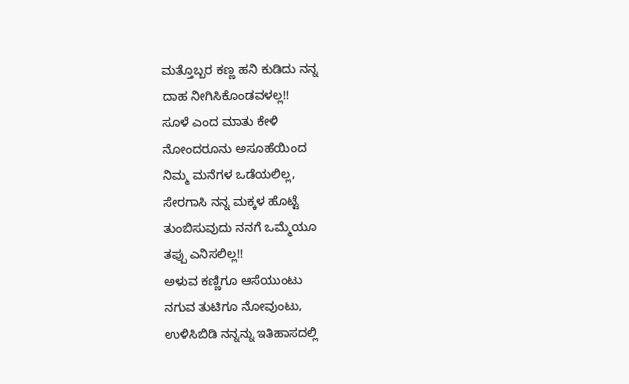ಮತ್ತೊಬ್ಬರ ಕಣ್ಣ ಹನಿ ಕುಡಿದು ನನ್ನ
ದಾಹ ನೀಗಿಸಿಕೊಂಡವಳಲ್ಲ!!
ಸೂಳೆ ಎಂದ ಮಾತು ಕೇಳಿ
ನೋಂದರೂನು ಅಸೂಹೆಯಿಂದ
ನಿಮ್ಮ ಮನೆಗಳ ಒಡೆಯಲಿಲ್ಲ,
ಸೇರಗಾಸಿ ನನ್ನ ಮಕ್ಕಳ ಹೊಟ್ಟೆ
ತುಂಬಿಸುವುದು ನನಗೆ ಒಮ್ಮೆಯೂ
ತಪ್ಪು ಎನಿಸಲಿಲ್ಲ!!
ಅಳುವ ಕಣ್ಣಿಗೂ ಆಸೆಯುಂಟು
ನಗುವ ತುಟಿಗೂ ನೋವುಂಟು,
ಉಳಿಸಿಬಿಡಿ ನನ್ನನ್ನು ಇತಿಹಾಸದಲ್ಲಿ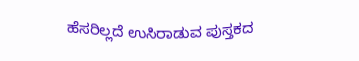ಹೆಸರಿಲ್ಲದೆ ಉಸಿರಾಡುವ ಪುಸ್ತಕದ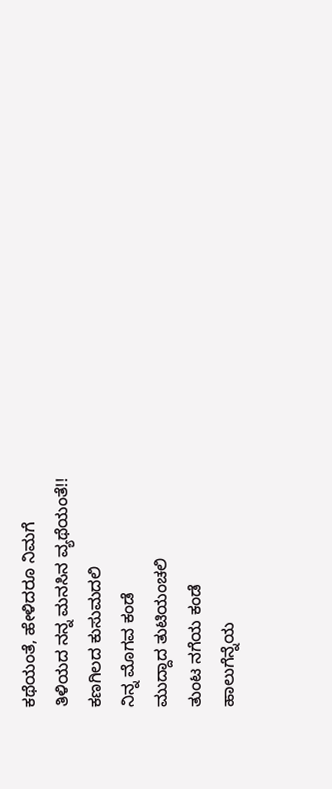ಕಥೆಯಂತೆ, ಹೇಳಿದರೂ ನಿಮಗೆ
ತಿಳಿಯದ ನನ್ನ ಮನಸಿನ ವ್ಯಥೆಯಂತೆ!!
ಕಣಗಿಲದ ಕುಸುಮದಲಿ
ನಿನ್ನ ಮೊಗವ ಕಂಡೆ
ಮುದ್ದಾದ ತುಟಿಯಂಚಲಿ
ತುಂಟ ನಗೆಯ ಕಂಡೆ
ಹಾಲುಗೆನ್ನೆಯ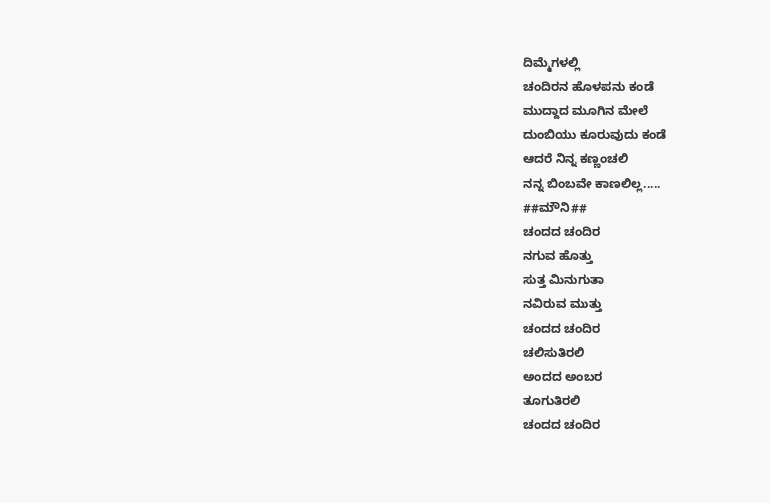ದಿಮ್ಮೆಗಳಲ್ಲಿ
ಚಂದಿರನ ಹೊಳಪನು ಕಂಡೆ
ಮುದ್ದಾದ ಮೂಗಿನ ಮೇಲೆ
ದುಂಬಿಯು ಕೂರುವುದು ಕಂಡೆ
ಆದರೆ ನಿನ್ನ ಕಣ್ಣಂಚಲಿ
ನನ್ನ ಬಿಂಬವೇ ಕಾಣಲಿಲ್ಲ.....
##ಮೌನಿ##
ಚಂದದ ಚಂದಿರ
ನಗುವ ಹೊತ್ತು
ಸುತ್ತ ಮಿನುಗುತಾ
ನವಿರುವ ಮುತ್ತು
ಚಂದದ ಚಂದಿರ
ಚಲಿಸುತಿರಲಿ
ಅಂದದ ಅಂಬರ
ತೂಗುತಿರಲಿ
ಚಂದದ ಚಂದಿರ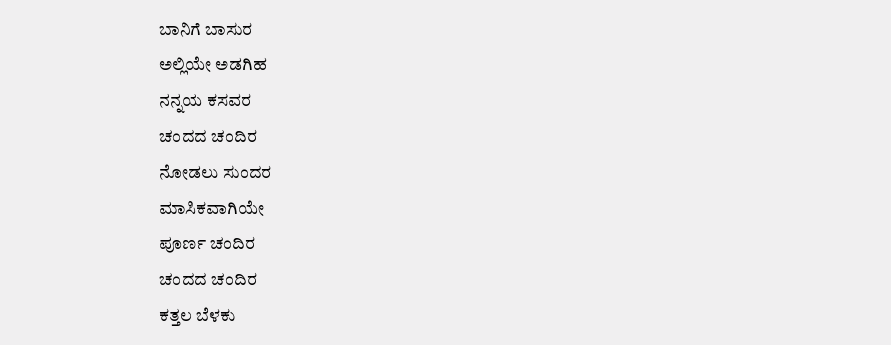ಬಾನಿಗೆ ಬಾಸುರ
ಅಲ್ಲಿಯೇ ಅಡಗಿಹ
ನನ್ನಯ ಕಸವರ
ಚಂದದ ಚಂದಿರ
ನೋಡಲು ಸುಂದರ
ಮಾಸಿಕವಾಗಿಯೇ
ಪೂರ್ಣ ಚಂದಿರ
ಚಂದದ ಚಂದಿರ
ಕತ್ತಲ ಬೆಳಕು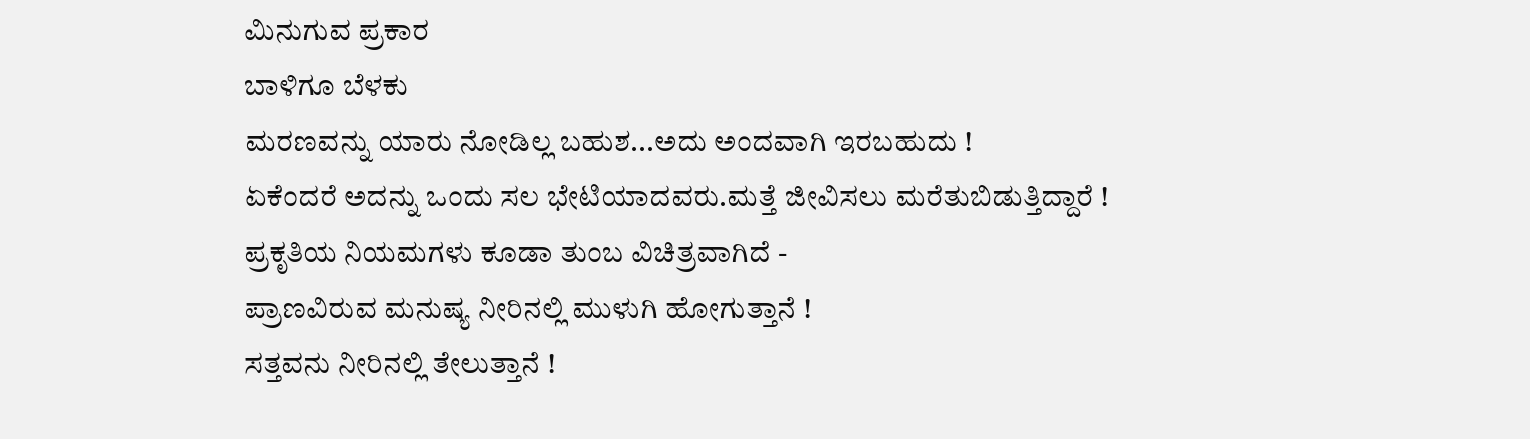ಮಿನುಗುವ ಪ್ರಕಾರ
ಬಾಳಿಗೂ ಬೆಳಕು
ಮರಣವನ್ನು ಯಾರು ನೋಡಿಲ್ಲ ಬಹುಶ...ಅದು ಅಂದವಾಗಿ ಇರಬಹುದು !
ಏಕೆಂದರೆ ಅದನ್ನು ಒಂದು ಸಲ ಭೇಟಿಯಾದವರು.ಮತ್ತೆ ಜೀವಿಸಲು ಮರೆತುಬಿಡುತ್ತಿದ್ದಾರೆ !
ಪ್ರಕೃತಿಯ ನಿಯಮಗಳು ಕೂಡಾ ತುಂಬ ವಿಚಿತ್ರವಾಗಿದೆ -
ಪ್ರಾಣವಿರುವ ಮನುಷ್ಯ ನೀರಿನಲ್ಲಿ ಮುಳುಗಿ ಹೋಗುತ್ತಾನೆ !
ಸತ್ತವನು ನೀರಿನಲ್ಲಿ ತೇಲುತ್ತಾನೆ !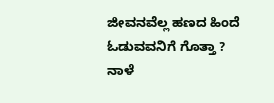ಜೀವನವೆಲ್ಲ ಹಣದ ಹಿಂದೆ ಓಡುವವನಿಗೆ ಗೊತ್ತಾ ?
ನಾಳೆ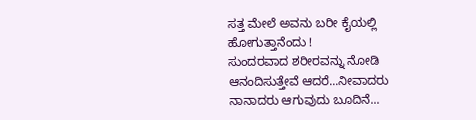ಸತ್ತ ಮೇಲೆ ಅವನು ಬರೀ ಕೈಯಲ್ಲಿ ಹೋಗುತ್ತಾನೆಂದು !
ಸುಂದರವಾದ ಶರೀರವನ್ನು ನೋಡಿ ಆನಂದಿಸುತ್ತೇವೆ ಆದರೆ...ನೀವಾದರು ನಾನಾದರು ಆಗುವುದು ಬೂದಿನೆ...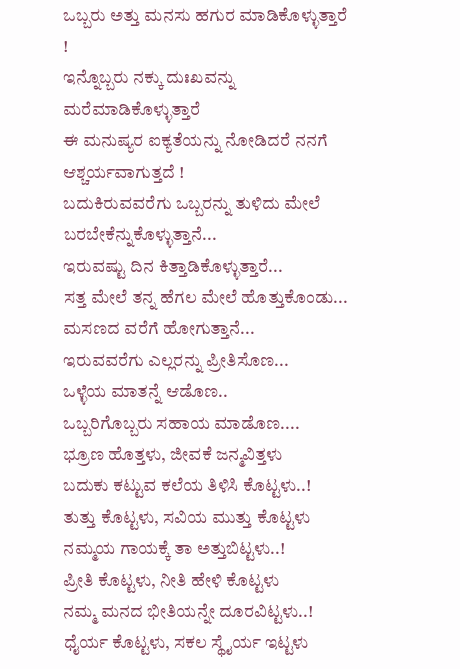ಒಬ್ಬರು ಅತ್ತು ಮನಸು ಹಗುರ ಮಾಡಿಕೊಳ್ಳುತ್ತಾರೆ !
ಇನ್ನೊಬ್ಬರು ನಕ್ಕು ದುಃಖವನ್ನು ಮರೆಮಾಡಿಕೊಳ್ಳುತ್ತಾರೆ
ಈ ಮನುಷ್ಯರ ಐಕ್ಯತೆಯನ್ನು ನೋಡಿದರೆ ನನಗೆ ಆಶ್ಚರ್ಯವಾಗುತ್ತದೆ !
ಬದುಕಿರುವವರೆಗು ಒಬ್ಬರನ್ನು ತುಳಿದು ಮೇಲೆ ಬರಬೇಕೆನ್ನುಕೊಳ್ಳುತ್ತಾನೆ...
ಇರುವಷ್ಟು ದಿನ ಕಿತ್ತಾಡಿಕೊಳ್ಳುತ್ತಾರೆ...
ಸತ್ತ ಮೇಲೆ ತನ್ನ ಹೆಗಲ ಮೇಲೆ ಹೊತ್ತುಕೊಂಡು...
ಮಸಣದ ವರೆಗೆ ಹೋಗುತ್ತಾನೆ...
ಇರುವವರೆಗು ಎಲ್ಲರನ್ನು ಪ್ರೀತಿಸೊಣ...
ಒಳ್ಳೆಯ ಮಾತನ್ನೆ ಆಡೊಣ..
ಒಬ್ಬರಿಗೊಬ್ಬರು ಸಹಾಯ ಮಾಡೊಣ....
ಭ್ರೂಣ ಹೊತ್ತಳು, ಜೀವಕೆ ಜನ್ಮವಿತ್ತಳು
ಬದುಕು ಕಟ್ಟುವ ಕಲೆಯ ತಿಳಿಸಿ ಕೊಟ್ಟಳು..!
ತುತ್ತು ಕೊಟ್ಟಳು, ಸವಿಯ ಮುತ್ತು ಕೊಟ್ಟಳು
ನಮ್ಮಯ ಗಾಯಕ್ಕೆ ತಾ ಅತ್ತುಬಿಟ್ಟಳು..!
ಪ್ರೀತಿ ಕೊಟ್ಟಳು, ನೀತಿ ಹೇಳಿ ಕೊಟ್ಟಳು
ನಮ್ಮ ಮನದ ಭೀತಿಯನ್ನೇ ದೂರವಿಟ್ಟಳು..!
ಧೈರ್ಯ ಕೊಟ್ಟಳು, ಸಕಲ ಸ್ಥೈರ್ಯ ಇಟ್ಟಳು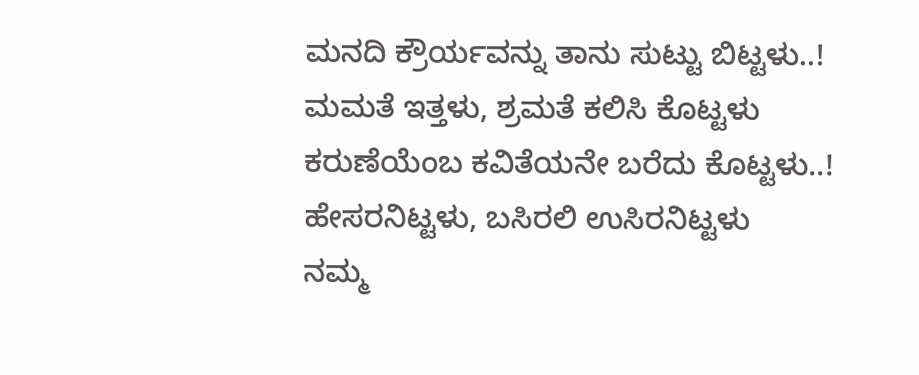ಮನದಿ ಕ್ರೌರ್ಯವನ್ನು ತಾನು ಸುಟ್ಟು ಬಿಟ್ಟಳು..!
ಮಮತೆ ಇತ್ತಳು, ಶ್ರಮತೆ ಕಲಿಸಿ ಕೊಟ್ಟಳು
ಕರುಣೆಯೆಂಬ ಕವಿತೆಯನೇ ಬರೆದು ಕೊಟ್ಟಳು..!
ಹೇಸರನಿಟ್ಟಳು, ಬಸಿರಲಿ ಉಸಿರನಿಟ್ಟಳು
ನಮ್ಮ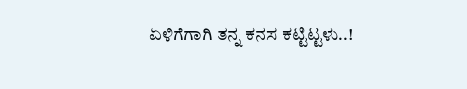ಏಳಿಗೆಗಾಗಿ ತನ್ನ ಕನಸ ಕಟ್ಟಿಟ್ಟಳು..!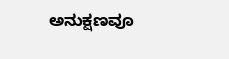ಅನುಕ್ಷಣವೂ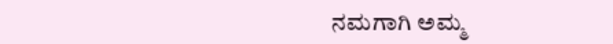ನಮಗಾಗಿ ಅಮ್ಮ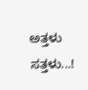ಅತ್ತಳು ಸತ್ತಳು...!